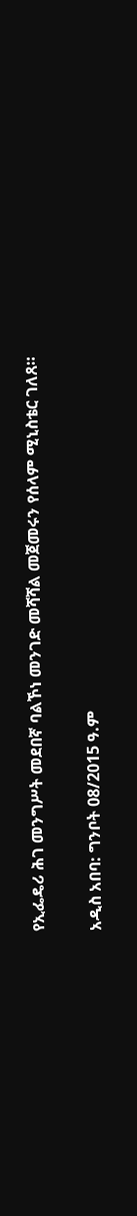የኢፌዴሪ ሕገ መንግሥት መደበኛ ባልኾነ መንገድ መሻሻል መጀመሩን የሰላም ሚኒስቴር ገለጸ።

አዲስ አበባ: ግንቦት 08/2015 ዓ.ም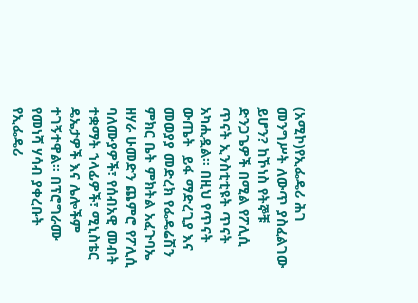(አሚኮ)የኢፌዴሪ ሕገ መንግሥት ለውጥ ያስፈልገው ይሆን? ከኾነስ የትኞቹ ድንጋጌዎች በሚል የፖሊሲ ጥናት ኢንስቲቲዩት ጥናት አካሒዷል። በዚህ የጥናት ውጤት  ይፋ ማድረጊያ እና መወያያ መድረክ የፌዴሬሽን ምክር ቤት ምክትል አፈጉባኤ ዘሃራ ሁመድን ጨምሮ የፖሊሲ ባለሙያዎች፣ የሰብአዊ መብት ተቋማት ኀላፊዎች፣ ሚኒስቴር ዴኤታዎች እና ሌሎችም ተገኝተዋል። በፕሮግራሙ የመነሻ ሃሳብ ያቀረቡት የኢፌዴሪ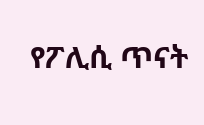የፖሊሲ ጥናት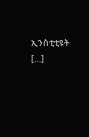ኢንስቲቲዩት […]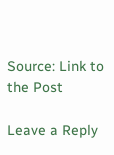Source: Link to the Post

Leave a Reply